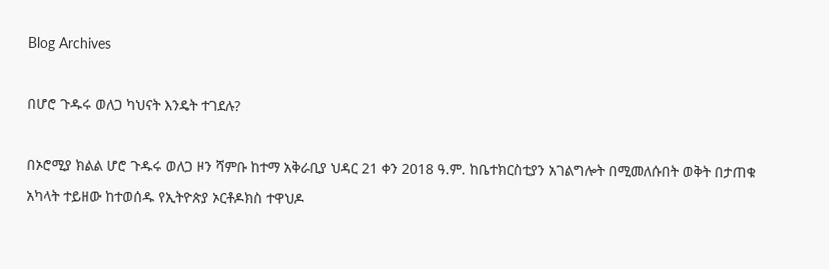Blog Archives

በሆሮ ጉዱሩ ወለጋ ካህናት እንዴት ተገደሉ?

በኦሮሚያ ክልል ሆሮ ጉዱሩ ወለጋ ዞን ሻምቡ ከተማ አቅራቢያ ህዳር 21 ቀን 2018 ዓ.ም. ከቤተክርስቲያን አገልግሎት በሚመለሱበት ወቅት በታጠቁ አካላት ተይዘው ከተወሰዱ የኢትዮጵያ ኦርቶዶክስ ተዋህዶ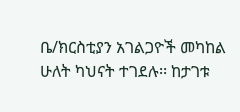ቤ/ክርስቲያን አገልጋዮች መካከል ሁለት ካህናት ተገደሉ፡፡ ከታገቱ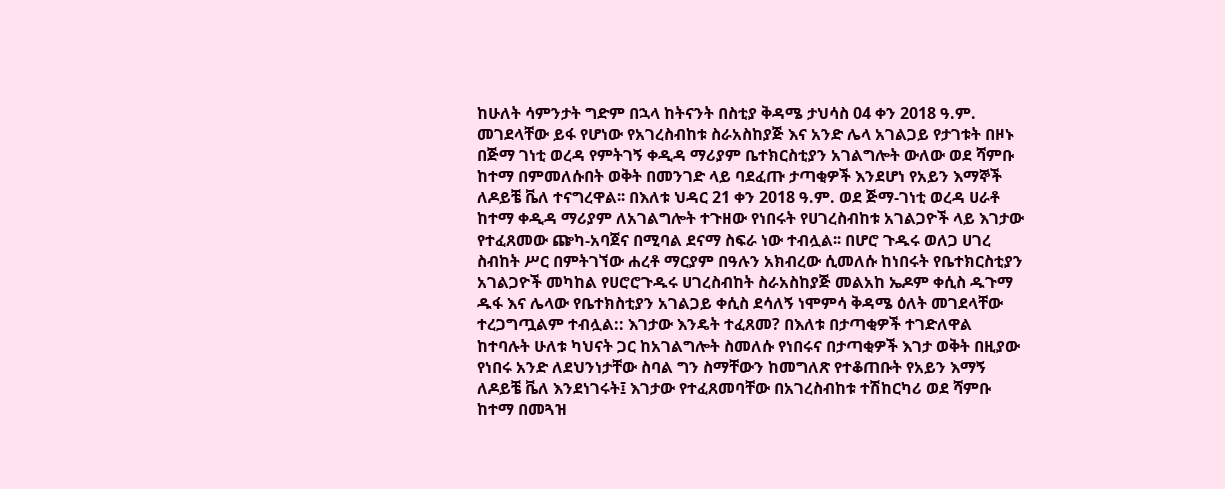ከሁለት ሳምንታት ግድም በኋላ ከትናንት በስቲያ ቅዳሜ ታህሳስ 04 ቀን 2018 ዓ.ም. መገደላቸው ይፋ የሆነው የአገረስብከቱ ስራአስከያጅ እና አንድ ሌላ አገልጋይ የታገቱት በዞኑ በጅማ ገነቲ ወረዳ የምትገኝ ቀዲዳ ማሪያም ቤተክርስቲያን አገልግሎት ውለው ወደ ሻምቡ ከተማ በምመለሱበት ወቅት በመንገድ ላይ ባደፈጡ ታጣቂዎች እንደሆነ የአይን እማኞች ለዶይቼ ቬለ ተናግረዋል፡፡ በእለቱ ህዳር 21 ቀን 2018 ዓ.ም. ወደ ጅማ-ገነቲ ወረዳ ሀራቶ ከተማ ቀዲዳ ማሪያም ለአገልግሎት ተጉዘው የነበሩት የሀገረስብከቱ አገልጋዮች ላይ እገታው የተፈጸመው ጬካ-አባጀና በሚባል ደናማ ስፍራ ነው ተብሏል፡፡ በሆሮ ጉዱሩ ወለጋ ሀገረ ስብከት ሥር በምትገኘው ሐረቶ ማርያም በዓሉን አክብረው ሲመለሱ ከነበሩት የቤተክርስቲያን አገልጋዮች መካከል የሀሮሮጉዱሩ ሀገረስብከት ስራአስከያጅ መልአከ ኤዶም ቀሲስ ዱጉማ ዱፋ እና ሌላው የቤተክስቲያን አገልጋይ ቀሲስ ደሳለኝ ነሞምሳ ቅዳሜ ዕለት መገደላቸው ተረጋግጧልም ተብሏል:: እገታው እንዴት ተፈጸመ? በእለቱ በታጣቂዎች ተገድለዋል ከተባሉት ሁለቱ ካህናት ጋር ከአገልግሎት ስመለሱ የነበሩና በታጣቂዎች እገታ ወቅት በዚያው የነበሩ አንድ ለደህንነታቸው ስባል ግን ስማቸውን ከመግለጽ የተቆጠቡት የአይን እማኝ ለዶይቼ ቬለ እንደነገሩት፤ እገታው የተፈጸመባቸው በአገረስብከቱ ተሽከርካሪ ወደ ሻምቡ ከተማ በመጓዝ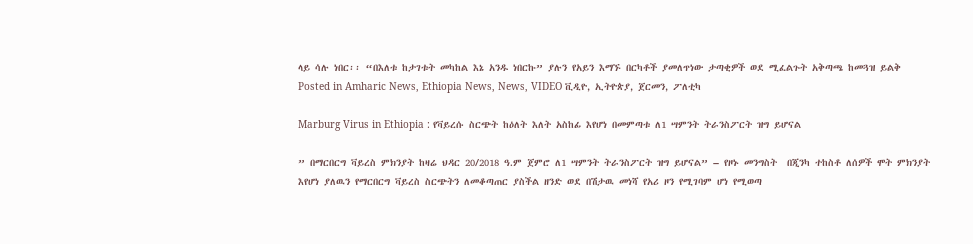ላይ ሳሉ ነበር፡፡ “በእለቱ ከታገቱት መካከል እኔ አንዱ ነበርኩ” ያሉን የአይን እማኙ በርካቶች ያመለጥነው ታጣቂዎች ወደ ሚፈልጉት አቅጣጫ ከመጓዝ ይልቅ
Posted in Amharic News, Ethiopia News, News, VIDEO ቪዲዮ, ኢትዮጵያ, ጀርመን, ፖለቲካ

Marburg Virus in Ethiopia : የቫይረሱ ስርጭት ከዕለት እለት አስከፊ እየሆነ በመምጣቱ ለ1 ሣምንት ትራንስፖርት ዝግ ይሆናል

” በማርበርግ ቫይረስ ምክንያት ከዛሬ ህዳር 20/2018 ዓ.ም ጀምሮ ለ1 ሣምንት ትራንስፖርት ዝግ ይሆናል” – የዞኑ መንግስት  በጂንካ ተከስቶ ለሰዎች ሞት ምክንያት እየሆነ ያለዉን የማርበርግ ቫይረስ ስርጭትን ለመቆጣጠር ያስችል ዘንድ ወደ በሽታዉ መነሻ የአሪ ዞን የሚገባም ሆነ የሚወጣ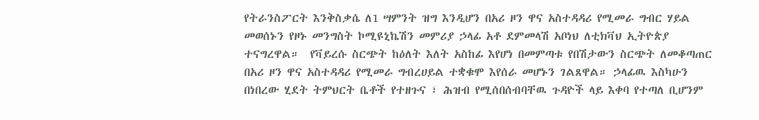የትራንስፖርት እንቅስቃሴ ለ1 ሣምንት ዝግ እንዲሆን በአሪ ዞን ዋና አስተዳዳሪ የሚመራ ግብር ሃይል መወሰኑን የዞኑ መንግስት ኮሚዩኒኬሽን መምሪያ ኃላፊ አቶ ደምመላሽ አቦነህ ለቲክቫህ ኢትዮጵያ ተናግረዋል።  የቫይረሱ ስርጭት ከዕለት እለት አስከፊ እየሆነ በመምጣቱ የበሽታውን ስርጭት ለመቆጣጠር በአሪ ዞን ዋና አስተዳዳሪ የሚመራ ግብረሀይል ተቋቁሞ እየሰራ መሆኑን ገልጸዋል። ኃላፊዉ እስካሁን በነበረው ሂደት ትምህርት ቤቶች የተዘጉና ፣ ሕዝብ የሚሰበሰብባቸዉ ጉዳዮች ላይ እቀባ የተጣለ ቢሆንም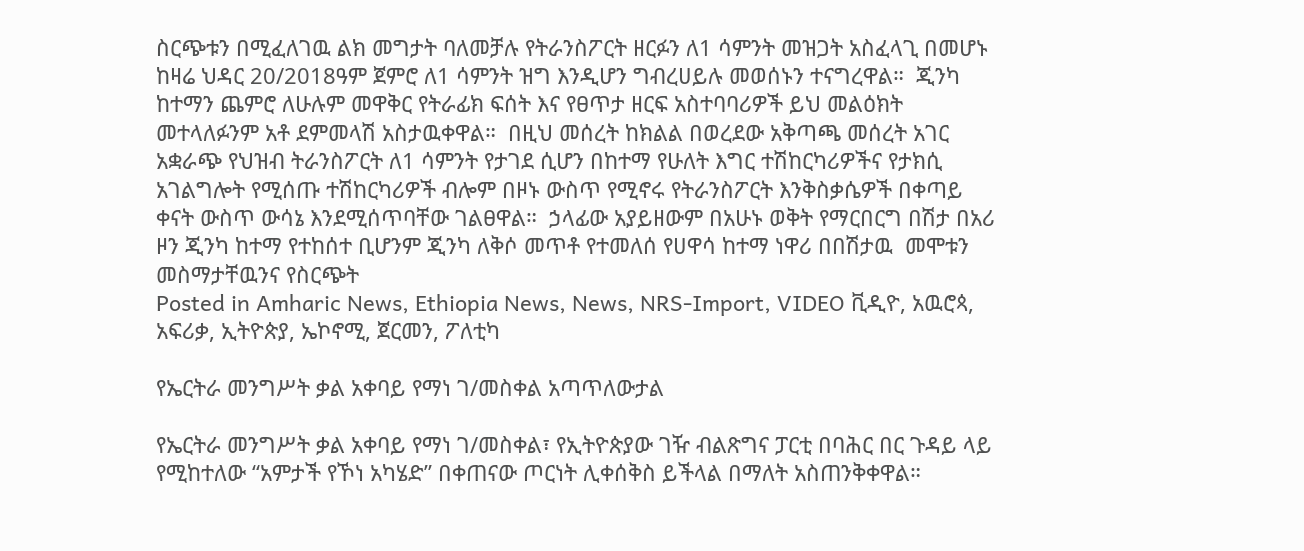ስርጭቱን በሚፈለገዉ ልክ መግታት ባለመቻሉ የትራንስፖርት ዘርፉን ለ1 ሳምንት መዝጋት አስፈላጊ በመሆኑ ከዛሬ ህዳር 20/2018ዓም ጀምሮ ለ1 ሳምንት ዝግ እንዲሆን ግብረሀይሉ መወሰኑን ተናግረዋል።  ጂንካ ከተማን ጨምሮ ለሁሉም መዋቅር የትራፊክ ፍሰት እና የፀጥታ ዘርፍ አስተባባሪዎች ይህ መልዕክት መተላለፉንም አቶ ደምመላሽ አስታዉቀዋል።  በዚህ መሰረት ከክልል በወረደው አቅጣጫ መሰረት አገር አቋራጭ የህዝብ ትራንስፖርት ለ1 ሳምንት የታገደ ሲሆን በከተማ የሁለት እግር ተሽከርካሪዎችና የታክሲ አገልግሎት የሚሰጡ ተሽከርካሪዎች ብሎም በዞኑ ውስጥ የሚኖሩ የትራንስፖርት እንቅስቃሴዎች በቀጣይ ቀናት ውስጥ ውሳኔ እንደሚሰጥባቸው ገልፀዋል።  ኃላፊው አያይዘውም በአሁኑ ወቅት የማርበርግ በሽታ በአሪ ዞን ጂንካ ከተማ የተከሰተ ቢሆንም ጂንካ ለቅሶ መጥቶ የተመለሰ የሀዋሳ ከተማ ነዋሪ በበሽታዉ  መሞቱን መስማታቸዉንና የስርጭት
Posted in Amharic News, Ethiopia News, News, NRS-Import, VIDEO ቪዲዮ, አዉሮጳ, አፍሪቃ, ኢትዮጵያ, ኤኮኖሚ, ጀርመን, ፖለቲካ

የኤርትራ መንግሥት ቃል አቀባይ የማነ ገ/መስቀል አጣጥለውታል

የኤርትራ መንግሥት ቃል አቀባይ የማነ ገ/መስቀል፣ የኢትዮጵያው ገዥ ብልጽግና ፓርቲ በባሕር በር ጉዳይ ላይ የሚከተለው “አምታች የኾነ አካሄድ” በቀጠናው ጦርነት ሊቀሰቅስ ይችላል በማለት አስጠንቅቀዋል።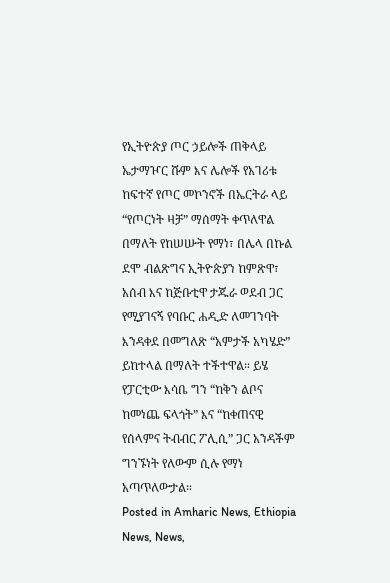የኢትዮጵያ ጦር ኃይሎች ጠቅላይ ኤታማዦር ሹም እና ሌሎች የአገሪቱ ከፍተኛ የጦር መኮንኖች በኤርትራ ላይ “የጦርነት ዛቻ” ማሰማት ቀጥለዋል በማለት የከሠሡት የማነ፣ በሌላ በኩል ደሞ ብልጽግና ኢትዮጵያን ከምጽዋ፣ አሰብ እና ከጅቡቲዋ ታጁራ ወደብ ጋር የሚያገናኝ የባቡር ሐዲድ ለመገንባት እንዳቀደ በመግለጽ “አምታች አካሄድ” ይከተላል በማለት ተችተዋል። ይሄ የፓርቲው እሳቤ ግን “ከቅን ልቦና ከመነጨ ፍላጎት” እና “ከቀጠናዊ የሰላምና ትብብር ፖሊሲ” ጋር አንዳችም ግንኙነት የለውም ሲሉ የማነ አጣጥለውታል።
Posted in Amharic News, Ethiopia News, News,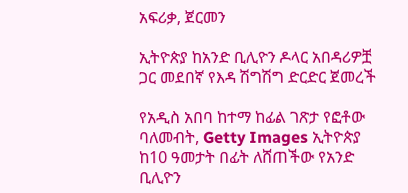አፍሪቃ, ጀርመን

ኢትዮጵያ ከአንድ ቢሊዮን ዶላር አበዳሪዎቿ ጋር መደበኛ የእዳ ሽግሽግ ድርድር ጀመረች

የአዲስ አበባ ከተማ ከፊል ገጽታ የፎቶው ባለመብት, Getty Images ኢትዮጵያ ከ10 ዓመታት በፊት ለሸጠችው የአንድ ቢሊዮን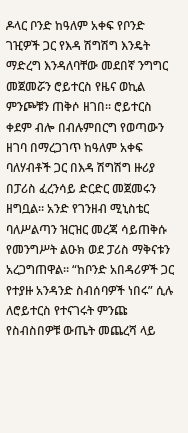ዶላር ቦንድ ከዓለም አቀፍ የቦንድ ገዢዎች ጋር የእዳ ሽግሽግ እንዴት ማድረግ እንዳለባቸው መደበኛ ንግግር መጀመሯን ሮይተርስ የዜና ወኪል ምንጮቹን ጠቅሶ ዘገበ። ሮይተርስ ቀደም ብሎ በብሉምበርግ የወጣውን ዘገባ በማረጋገጥ ከዓለም አቀፍ ባለሃብቶች ጋር በእዳ ሽግሽግ ዙሪያ በፓሪስ ፈረንሳይ ድርድር መጀመሩን ዘግቧል። አንድ የገንዘብ ሚኒስቴር ባለሥልጣን ዝርዝር መረጃ ሳይጠቅሱ የመንግሥት ልዑክ ወደ ፓሪስ ማቅናቱን አረጋግጠዋል። “ከቦንድ አበዳሪዎች ጋር የተያዙ አንዳንድ ስብሰባዎች ነበሩ” ሲሉ ለሮይተርስ የተናገሩት ምንጩ የስብስበዎቹ ውጤት መጨረሻ ላይ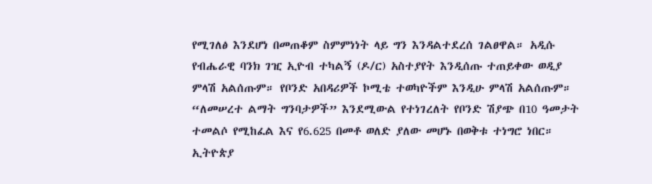የሚገለፅ እንደሆነ በመጠቆም ስምምነነት ላይ ግን እንዳልተደረሰ ገልፀዋል። አዲሱ የብሔራዊ ባንክ ገዢ ኢዮብ ተካልኝ (ዶ/ር) አስተያየት እንዲሰጡ ተጠይቀው ወዲያ ምላሽ አልሰጡም። የቦንድ አበዳሪዎች ኮሚቴ ተወካዮችም እንዲሁ ምላሽ አልሰጡም። “ለመሠረተ ልማት ግንባታዎች” እንደሚውል የተነገረለት የቦንድ ሽያጭ በ10 ዓመታት ተመልሶ የሚከፈል እና የ6.625 በመቶ ወለድ ያለው መሆኑ በወቅቱ ተነግሮ ነበር። ኢትዮጵያ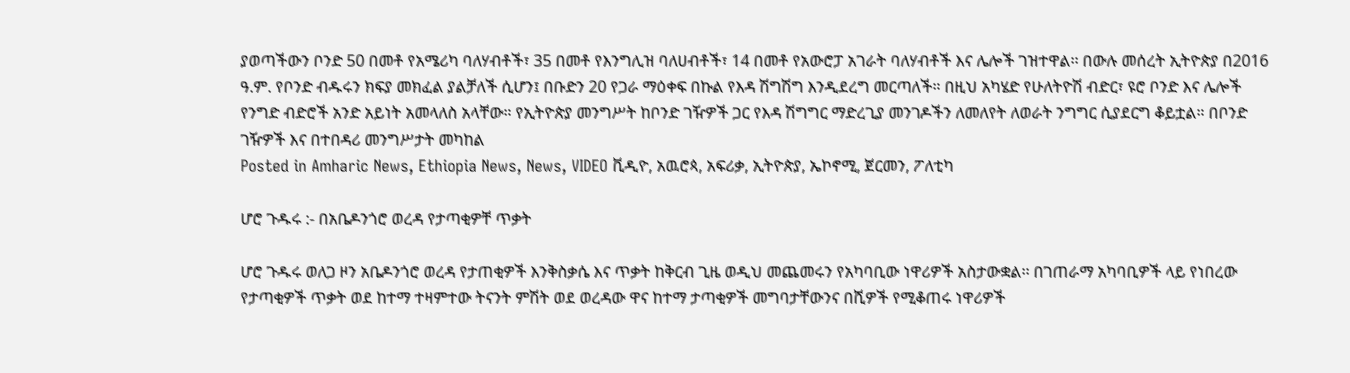ያወጣችውን ቦንድ 50 በመቶ የአሜሪካ ባለሃብቶች፣ 35 በመቶ የእንግሊዝ ባለሀብቶች፣ 14 በመቶ የአውሮፓ አገራት ባለሃብቶች እና ሌሎች ገዝተዋል፡፡ በውሉ መሰረት ኢትዮጵያ በ2016 ዓ.ም. የቦንድ ብዱሩን ክፍያ መክፈል ያልቻለች ሲሆን፤ በቡድን 20 የጋራ ማዕቀፍ በኩል የእዳ ሽግሽግ እንዲደረግ መርጣለች። በዚህ አካሄድ የሁለትዮሽ ብድር፣ ዩሮ ቦንድ እና ሌሎች የንግድ ብድሮች አንድ አይነት አመላለስ አላቸው። የኢትዮጵያ መንግሥት ከቦንድ ገዥዎች ጋር የእዳ ሽግግር ማድረጊያ መንገዶችን ለመለየት ለወራት ንግግር ሲያደርግ ቆይቷል። በቦንድ ገዥዎች እና በተበዳሪ መንግሥታት መካከል
Posted in Amharic News, Ethiopia News, News, VIDEO ቪዲዮ, አዉሮጳ, አፍሪቃ, ኢትዮጵያ, ኤኮኖሚ, ጀርመን, ፖለቲካ

ሆሮ ጉዱሩ :- በአቤዶንጎሮ ወረዳ የታጣቂዎቸ ጥቃት

ሆሮ ጉዱሩ ወለጋ ዞን አቤዶንጎሮ ወረዳ የታጠቂዎች እንቅስቃሴ እና ጥቃት ከቅርብ ጊዜ ወዲህ መጨመሩን የአካባቢው ነዋሪዎች አስታውቋል፡፡ በገጠራማ አካባቢዎች ላይ የነበረው የታጣቂዎች ጥቃት ወደ ከተማ ተዛምተው ትናንት ምሽት ወደ ወረዳው ዋና ከተማ ታጣቂዎች መግባታቸውንና በሺዎች የሚቆጠሩ ነዋሪዎች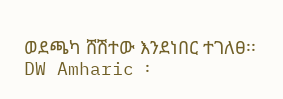ወደጫካ ሸሽተው እንደነበር ተገለፀ፡፡ DW Amharic ፡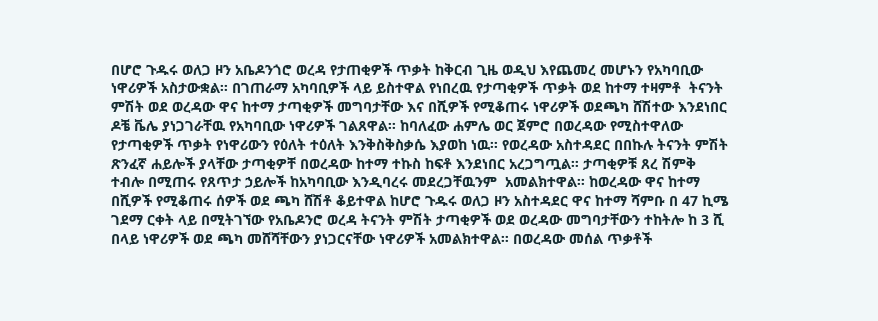በሆሮ ጉዱሩ ወለጋ ዞን አቤዶንጎሮ ወረዳ የታጠቂዎች ጥቃት ከቅርብ ጊዜ ወዲህ እየጨመረ መሆኑን የአካባቢው ነዋሪዎች አስታውቋል፡፡ በገጠራማ አካባቢዎች ላይ ይስተዋል የነበረዉ የታጣቂዎች ጥቃት ወደ ከተማ ተዛምቶ  ትናንት ምሽት ወደ ወረዳው ዋና ከተማ ታጣቂዎች መግባታቸው እና በሺዎች የሚቆጠሩ ነዋሪዎች ወደጫካ ሸሽተው እንደነበር ዶቼ ቬሌ ያነጋገራቸዉ የአካባቢው ነዋሪዎች ገልጸዋል፡፡ ከባለፈው ሐምሌ ወር ጀምሮ በወረዳው የሚስተዋለው የታጣቂዎች ጥቃት የነዋሪውን የዕለት ተዕለት እንቅስቅስቃሴ እያወከ ነዉ፡፡ የወረዳው አስተዳደር በበኩሉ ትናንት ምሽት ጽንፈኛ ሐይሎች ያላቸው ታጣቂዎቸ በወረዳው ከተማ ተኩስ ከፍቶ እንደነበር አረጋግጧል። ታጣቂዎቹ ጸረ ሽምቅ ተብሎ በሚጠሩ የጸጥታ ኃይሎች ከአካባቢው እንዲባረሩ መደረጋቸዉንም  አመልክተዋል፡፡ ከወረዳው ዋና ከተማ በሺዎች የሚቆጠሩ ሰዎች ወደ ጫካ ሸሽቶ ቆይተዋል ከሆሮ ጉዱሩ ወለጋ ዞን አስተዳደር ዋና ከተማ ሻምቡ በ 47 ኪሜ ገደማ ርቀት ላይ በሚትገኘው የአቤዶንሮ ወረዳ ትናንት ምሽት ታጣቂዎች ወደ ወረዳው መግባታቸውን ተከትሎ ከ 3 ሺ በላይ ነዋሪዎች ወደ ጫካ መሸሻቸውን ያነጋርናቸው ነዋሪዎች አመልክተዋል። በወረዳው መሰል ጥቃቶች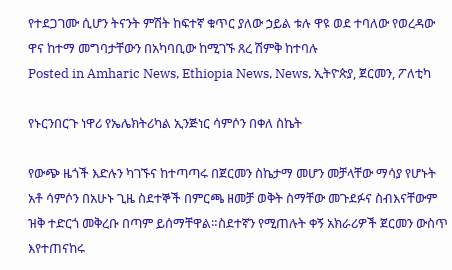የተደጋገሙ ሲሆን ትናንት ምሽት ከፍተኛ ቁጥር ያለው ኃይል ቱሉ ዋዩ ወደ ተባለው የወረዳው ዋና ከተማ መግባታቸውን በአካባቢው ከሚገኙ ጸረ ሽምቅ ከተባሉ
Posted in Amharic News, Ethiopia News, News, ኢትዮጵያ, ጀርመን, ፖለቲካ

የኑርንበርጉ ነዋሪ የኤሌክትሪካል ኢንጅነር ሳምሶን በቀለ ስኬት

የውጭ ዜጎች እድሉን ካገኙና ከተጣጣሩ በጀርመን ስኬታማ መሆን መቻላቸው ማሳያ የሆኑት አቶ ሳምሶን በአሁኑ ጊዜ ስደተኞች በምርጫ ዘመቻ ወቅት ስማቸው መጉደፉና ስብእናቸውም ዝቅ ተድርጎ መቅረቡ በጣም ይሰማቸዋል።ስደተኛን የሚጠሉት ቀኝ አክራሪዎች ጀርመን ውስጥ እየተጠናከሩ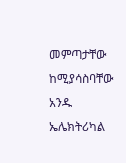መምጣታቸው ከሚያሳስባቸው አንዱ ኤሌክትሪካል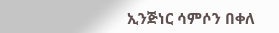ኢንጅነር ሳምሶን በቀለ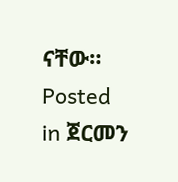ናቸው።
Posted in ጀርመን